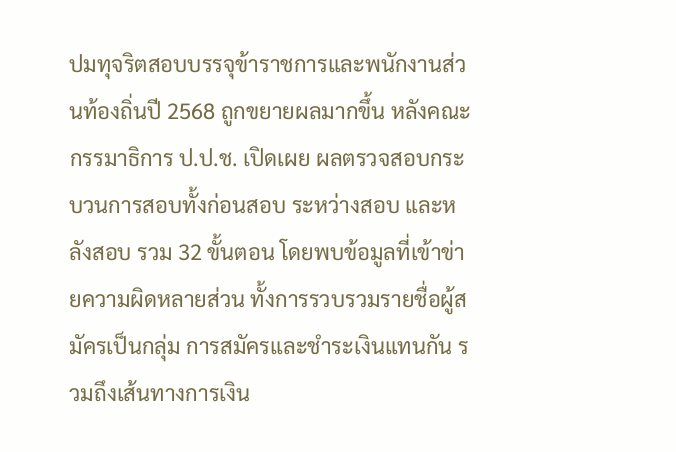ปมทุจริตสอบบรรจุข้าราชการและพนักงานส่วนท้องถิ่นปี 2568 ถูกขยายผลมากขึ้น หลังคณะกรรมาธิการ ป.ป.ช. เปิดเผย ผลตรวจสอบกระบวนการสอบทั้งก่อนสอบ ระหว่างสอบ และหลังสอบ รวม 32 ขั้นตอน โดยพบข้อมูลที่เข้าข่ายความผิดหลายส่วน ทั้งการรวบรวมรายชื่อผู้สมัครเป็นกลุ่ม การสมัครและชำระเงินแทนกัน รวมถึงเส้นทางการเงิน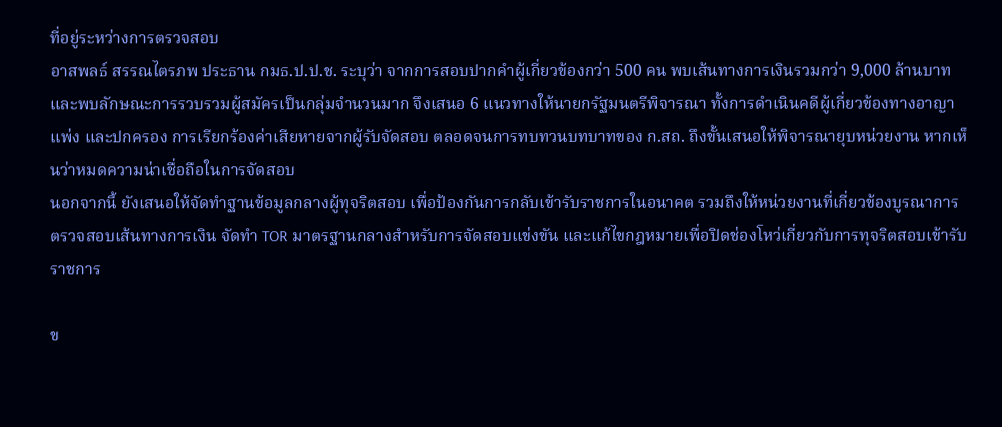ที่อยู่ระหว่างการตรวจสอบ
อาสพลธ์ สรรณไตรภพ ประธาน กมธ.ป.ป.ช. ระบุว่า จากการสอบปากคำผู้เกี่ยวข้องกว่า 500 คน พบเส้นทางการเงินรวมกว่า 9,000 ล้านบาท และพบลักษณะการรวบรวมผู้สมัครเป็นกลุ่มจำนวนมาก จึงเสนอ 6 แนวทางให้นายกรัฐมนตรีพิจารณา ทั้งการดำเนินคดีผู้เกี่ยวข้องทางอาญา แพ่ง และปกครอง การเรียกร้องค่าเสียหายจากผู้รับจัดสอบ ตลอดจนการทบทวนบทบาทของ ก.สถ. ถึงขั้นเสนอให้พิจารณายุบหน่วยงาน หากเห็นว่าหมดความน่าเชื่อถือในการจัดสอบ
นอกจากนี้ ยังเสนอให้จัดทำฐานข้อมูลกลางผู้ทุจริตสอบ เพื่อป้องกันการกลับเข้ารับราชการในอนาคต รวมถึงให้หน่วยงานที่เกี่ยวข้องบูรณาการตรวจสอบเส้นทางการเงิน จัดทำ TOR มาตรฐานกลางสำหรับการจัดสอบแข่งขัน และแก้ไขกฎหมายเพื่อปิดช่องโหว่เกี่ยวกับการทุจริตสอบเข้ารับราชการ

ข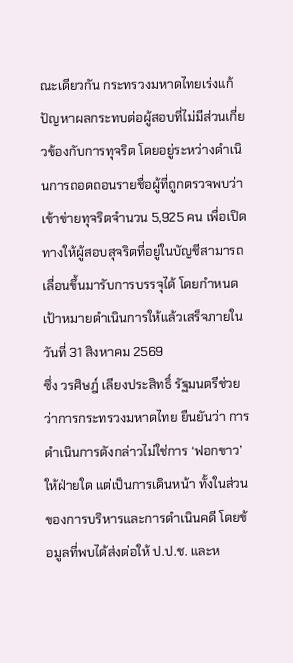ณะเดียวกัน กระทรวงมหาดไทยเร่งแก้ปัญหาผลกระทบต่อผู้สอบที่ไม่มีส่วนเกี่ยวข้องกับการทุจริต โดยอยู่ระหว่างดำเนินการถอดถอนรายชื่อผู้ที่ถูกตรวจพบว่าเข้าข่ายทุจริตจำนวน 5,925 คน เพื่อเปิดทางให้ผู้สอบสุจริตที่อยู่ในบัญชีสามารถเลื่อนขึ้นมารับการบรรจุได้ โดยกำหนดเป้าหมายดำเนินการให้แล้วเสร็จภายในวันที่ 31 สิงหาคม 2569
ซึ่ง วรศิษฎ์ เลียงประสิทธิ์ รัฐมนตรีช่วยว่าการกระทรวงมหาดไทย ยืนยันว่า การดำเนินการดังกล่าวไม่ใช่การ ‘ฟอกขาว’ ให้ฝ่ายใด แต่เป็นการเดินหน้า ทั้งในส่วนของการบริหารและการดำเนินคดี โดยข้อมูลที่พบได้ส่งต่อให้ ป.ป.ช. และห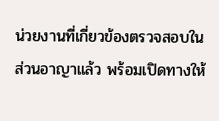น่วยงานที่เกี่ยวข้องตรวจสอบในส่วนอาญาแล้ว พร้อมเปิดทางให้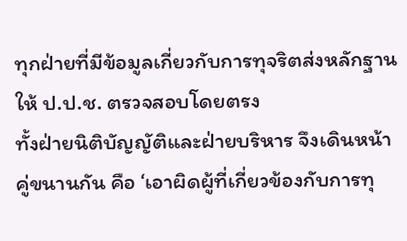ทุกฝ่ายที่มีข้อมูลเกี่ยวกับการทุจริตส่งหลักฐานให้ ป.ป.ช. ตรวจสอบโดยตรง
ทั้งฝ่ายนิติบัญญัติและฝ่ายบริหาร จึงเดินหน้าคู่ขนานกัน คือ ‘เอาผิดผู้ที่เกี่ยวข้องกับการทุ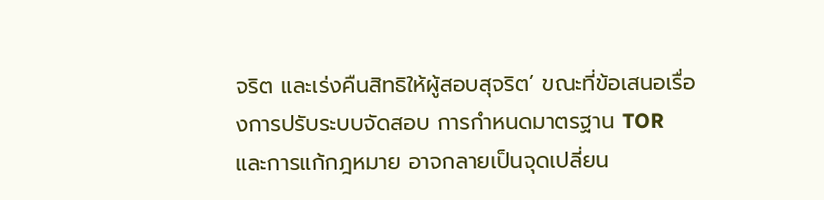จริต และเร่งคืนสิทธิให้ผู้สอบสุจริต’ ขณะที่ข้อเสนอเรื่องการปรับระบบจัดสอบ การกำหนดมาตรฐาน TOR และการแก้กฎหมาย อาจกลายเป็นจุดเปลี่ยน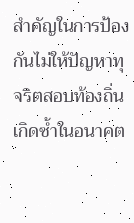สำคัญในการป้องกันไม่ให้ปัญหาทุจริตสอบท้องถิ่นเกิดซ้ำในอนาคต